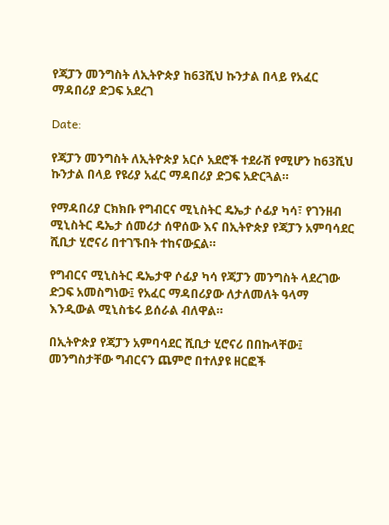የጃፓን መንግስት ለኢትዮጵያ ከ63ሺህ ኩንታል በላይ የአፈር ማዳበሪያ ድጋፍ አደረገ

Date:

የጃፓን መንግስት ለኢትዮጵያ አርሶ አደሮች ተደራሽ የሚሆን ከ63ሺህ ኩንታል በላይ የዩሪያ አፈር ማዳበሪያ ድጋፍ አድርጓል።

የማዳበሪያ ርክክቡ የግብርና ሚኒስትር ዴኤታ ሶፊያ ካሳ፣ የገንዘብ ሚኒስትር ዴኤታ ሰመሪታ ሰዋሰው እና በኢትዮጵያ የጃፓን አምባሳደር ሺቢታ ሂሮናሪ በተገኙበት ተከናውኗል።

የግብርና ሚኒስትር ዴኤታዋ ሶፊያ ካሳ የጃፓን መንግስት ላደረገው ድጋፍ አመስግነው፤ የአፈር ማዳበሪያው ለታለመለት ዓላማ እንዲውል ሚኒስቴሩ ይሰራል ብለዋል።

በኢትዮጵያ የጃፓን አምባሳደር ሺቢታ ሂሮናሪ በበኩላቸው፤ መንግስታቸው ግብርናን ጨምሮ በተለያዩ ዘርፎች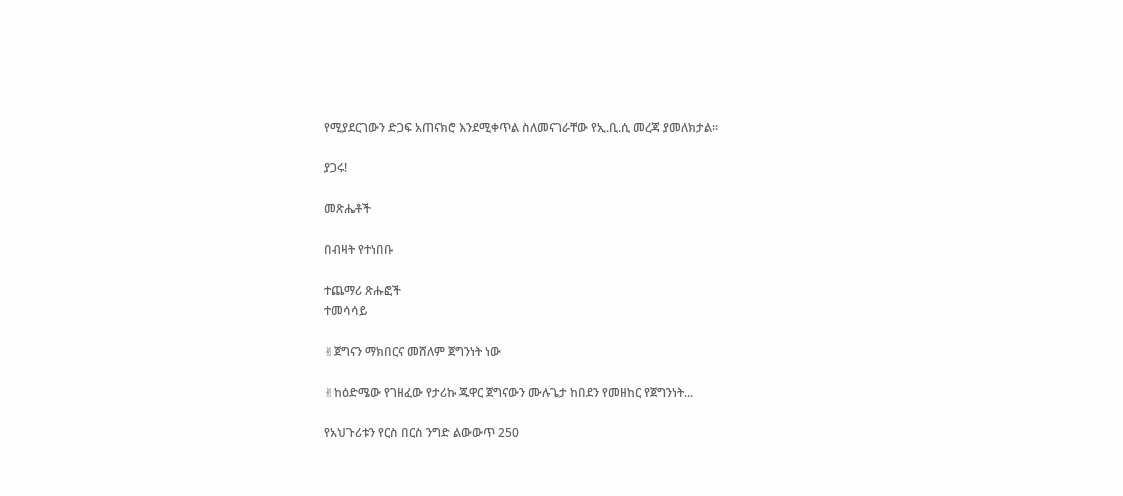የሚያደርገውን ድጋፍ አጠናክሮ እንደሚቀጥል ስለመናገራቸው የኢ.ቢ.ሲ መረጃ ያመለክታል፡፡

ያጋሩ!

መጽሔቶች

በብዛት የተነበቡ

ተጨማሪ ጽሑፎች
ተመሳሳይ

✌ጀግናን ማክበርና መሸለም ጀግንነት ነው

✌ከዕድሜው የገዘፈው የታሪኩ ጁዋር ጀግናውን ሙሉጌታ ከበደን የመዘከር የጀግንነት...

የአህጉሪቱን የርስ በርስ ንግድ ልውውጥ 250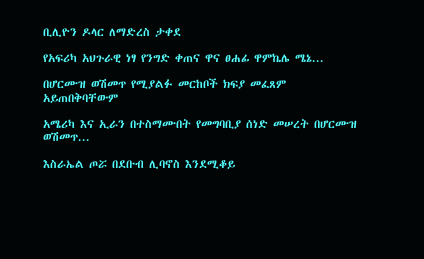ቢሊዮን ዶላር ለማድረስ ታቀደ

የአፍሪካ አህጉራዊ ነፃ የንግድ ቀጠና ዋና ፀሐፊ ዋምኬሌ ሜኔ...

በሆርሙዝ ወሽመጥ የሚያልፉ መርከቦች ክፍያ መፈጸም አይጠበቅባቸውም

አሜሪካ እና ኢራን በተስማሙበት የመግባቢያ ሰነድ መሠረት በሆርሙዝ ወሽመጥ...

እስራኤል ጦሯ በደቡብ ሊባኖስ እንደሚቆይ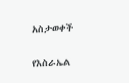አስታወቀች

የእስራኤል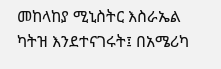መከላከያ ሚኒስትር እስራኤል ካትዝ እንደተናገሩት፤ በአሜሪካ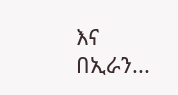እና በኢራን...